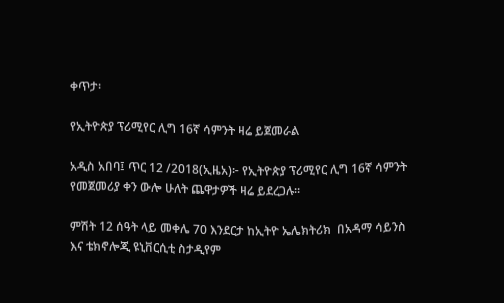ቀጥታ፡

የኢትዮጵያ ፕሪሚየር ሊግ 16ኛ ሳምንት ዛሬ ይጀመራል

አዲስ አበባ፤ ጥር 12 /2018(ኢዜአ)፦ የኢትዮጵያ ፕሪሚየር ሊግ 16ኛ ሳምንት የመጀመሪያ ቀን ውሎ ሁለት ጨዋታዎች ዛሬ ይደረጋሉ።

ምሽት 12 ሰዓት ላይ መቀሌ 70 እንደርታ ከኢትዮ ኤሌክትሪክ  በአዳማ ሳይንስ እና ቴክኖሎጂ ዩኒቨርሲቲ ስታዲየም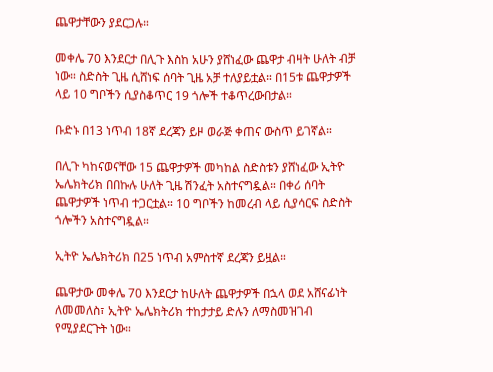ጨዋታቸውን ያደርጋሉ።

መቀሌ 70 እንደርታ በሊጉ እስከ አሁን ያሸነፈው ጨዋታ ብዛት ሁለት ብቻ ነው። ስድስት ጊዜ ሲሸነፍ ሰባት ጊዜ አቻ ተለያይቷል። በ15ቱ ጨዋታዎች ላይ 10 ግቦችን ሲያስቆጥር 19 ጎሎች ተቆጥረውበታል።

ቡድኑ በ13 ነጥብ 18ኛ ደረጃን ይዞ ወራጅ ቀጠና ውስጥ ይገኛል።

በሊጉ ካከናወናቸው 15 ጨዋታዎች መካከል ስድስቱን ያሸነፈው ኢትዮ ኤሌክትሪክ በበኩሉ ሁለት ጊዜ ሽንፈት አስተናግዷል። በቀሪ ሰባት ጨዋታዎች ነጥብ ተጋርቷል። 10 ግቦችን ከመረብ ላይ ሲያሳርፍ ስድስት ጎሎችን አስተናግዷል።

ኢትዮ ኤሌክትሪክ በ25 ነጥብ አምስተኛ ደረጃን ይዟል።

ጨዋታው መቀሌ 70 እንደርታ ከሁለት ጨዋታዎች በኋላ ወደ አሸናፊነት ለመመለስ፣ ኢትዮ ኤሌክትሪክ ተከታታይ ድሉን ለማስመዝገብ የሚያደርጉት ነው።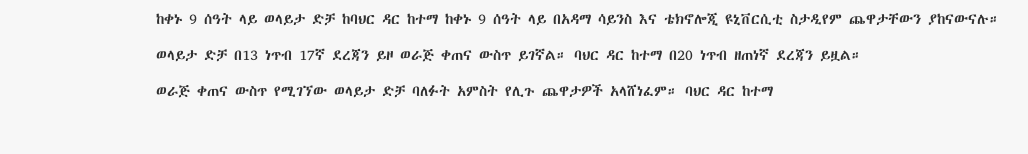ከቀኑ 9 ሰዓት ላይ ወላይታ ድቻ ከባህር ዳር ከተማ ከቀኑ 9 ሰዓት ላይ በአዳማ ሳይንስ እና ቴክኖሎጂ ዩኒቨርሲቲ ስታዲየም ጨዋታቸውን ያከናውናሉ።

ወላይታ ድቻ በ13 ነጥብ 17ኛ ደረጃን ይዞ ወራጅ ቀጠና ውስጥ ይገኛል። ባህር ዳር ከተማ በ20 ነጥብ ዘጠነኛ ደረጃን ይዟል።

ወራጅ ቀጠና ውስጥ የሚገኘው ወላይታ ድቻ ባለፉት አምስት የሊጉ ጨዋታዎች አላሸነፈም። ባህር ዳር ከተማ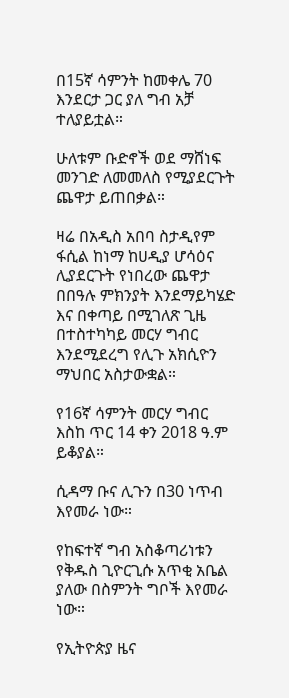በ15ኛ ሳምንት ከመቀሌ 70 እንደርታ ጋር ያለ ግብ አቻ ተለያይቷል።

ሁለቱም ቡድኖች ወደ ማሸነፍ መንገድ ለመመለስ የሚያደርጉት ጨዋታ ይጠበቃል።

ዛሬ በአዲስ አበባ ስታዲየም ፋሲል ከነማ ከሀዲያ ሆሳዕና ሊያደርጉት የነበረው ጨዋታ በበዓሉ ምክንያት እንደማይካሄድ እና በቀጣይ በሚገለጽ ጊዜ በተስተካካይ መርሃ ግብር እንደሚደረግ የሊጉ አክሲዮን ማህበር አስታውቋል።

የ16ኛ ሳምንት መርሃ ግብር እስከ ጥር 14 ቀን 2018 ዓ.ም ይቆያል።

ሲዳማ ቡና ሊጉን በ30 ነጥብ እየመራ ነው።

የከፍተኛ ግብ አስቆጣሪነቱን የቅዱስ ጊዮርጊሱ አጥቂ አቤል ያለው በስምንት ግቦች እየመራ ነው።

የኢትዮጵያ ዜና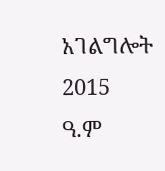አገልግሎት
2015
ዓ.ም